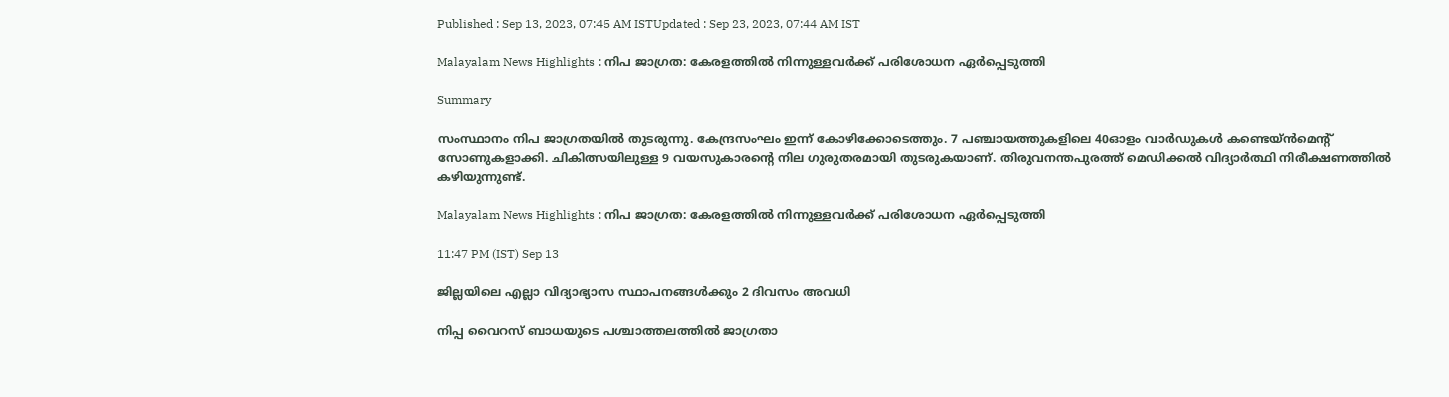Published : Sep 13, 2023, 07:45 AM ISTUpdated : Sep 23, 2023, 07:44 AM IST

Malayalam News Highlights : നിപ ജാഗ്രത: കേരളത്തിൽ നിന്നുള്ളവർക്ക് പരിശോധന ഏർപ്പെടുത്തി

Summary

സംസ്ഥാനം നിപ ജാഗ്രതയിൽ തുടരുന്നു. കേന്ദ്രസംഘം ഇന്ന് കോഴിക്കോടെത്തും. 7 പഞ്ചായത്തുകളിലെ 40ഓളം വാർഡുകൾ കണ്ടെയ്ൻമെന്റ് സോണുകളാക്കി. ചികിത്സയിലുള്ള 9 വയസുകാരന്റെ നില ഗുരുതരമായി തുടരുകയാണ്. തിരുവനന്തപുരത്ത് മെഡിക്കൽ വിദ്യാർത്ഥി നിരീക്ഷണത്തിൽ കഴിയുന്നുണ്ട്.

Malayalam News Highlights : നിപ ജാഗ്രത: കേരളത്തിൽ നിന്നുള്ളവർക്ക് പരിശോധന ഏർപ്പെടുത്തി

11:47 PM (IST) Sep 13

ജില്ലയിലെ എല്ലാ വിദ്യാഭ്യാസ സ്ഥാപനങ്ങൾക്കും 2 ദിവസം അവധി

നിപ്പ വൈറസ് ബാധയുടെ പശ്ചാത്തലത്തിൽ ജാഗ്രതാ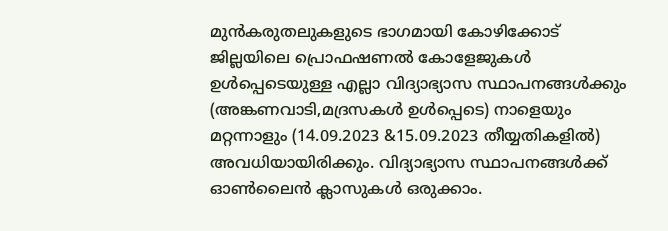മുൻകരുതലുകളുടെ ഭാഗമായി കോഴിക്കോട് ജില്ലയിലെ പ്രൊഫഷണൽ കോളേജുകൾ ഉൾപ്പെടെയുള്ള എല്ലാ വിദ്യാഭ്യാസ സ്ഥാപനങ്ങൾക്കും (അങ്കണവാടി,മദ്രസകൾ ഉൾപ്പെടെ) നാളെയും മറ്റന്നാളും (14.09.2023 &15.09.2023 തീയ്യതികളിൽ) അവധിയായിരിക്കും. വിദ്യാഭ്യാസ സ്ഥാപനങ്ങൾക്ക് ഓൺലൈൻ ക്ലാസുകൾ ഒരുക്കാം.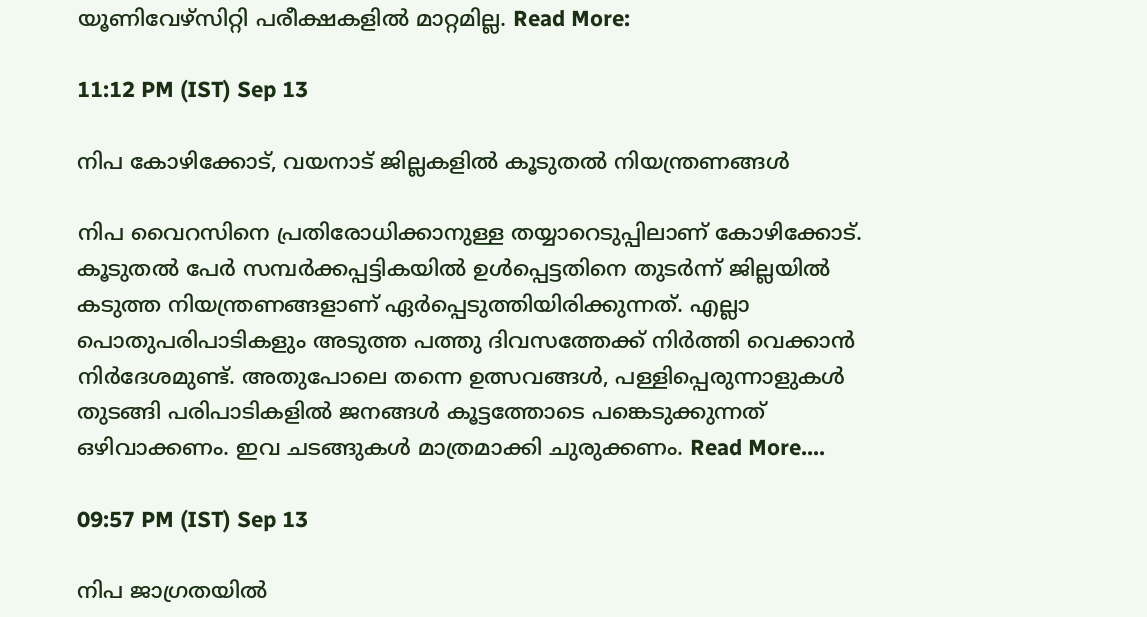യൂണിവേഴ്സിറ്റി പരീക്ഷകളിൽ മാറ്റമില്ല. Read More:

11:12 PM (IST) Sep 13

നിപ കോഴിക്കോട്, വയനാട് ജില്ലകളിൽ കൂടുതൽ നിയന്ത്രണങ്ങൾ

നിപ വൈറസിനെ പ്രതിരോധിക്കാനുള്ള തയ്യാറെടുപ്പിലാണ് കോഴിക്കോട്. കൂടുതൽ പേർ സമ്പർക്കപ്പട്ടികയിൽ ഉൾപ്പെട്ടതിനെ തുടർന്ന് ജില്ലയിൽ കടുത്ത നിയന്ത്രണങ്ങളാണ് ഏർപ്പെടുത്തിയിരിക്കുന്നത്. എല്ലാ പൊതുപരിപാടികളും അടുത്ത പത്തു ദിവസത്തേക്ക് നിർത്തി വെക്കാൻ നിർദേശമുണ്ട്. അതുപോലെ തന്നെ ഉത്സവങ്ങള്‍, പള്ളിപ്പെരുന്നാളുകള്‍ തുടങ്ങി പരിപാടികളില്‍ ജനങ്ങള്‍ കൂട്ടത്തോടെ പങ്കെടുക്കുന്നത് ഒഴിവാക്കണം. ഇവ ചടങ്ങുകള്‍ മാത്രമാക്കി ചുരുക്കണം. Read More....

09:57 PM (IST) Sep 13

നിപ ജാഗ്രതയിൽ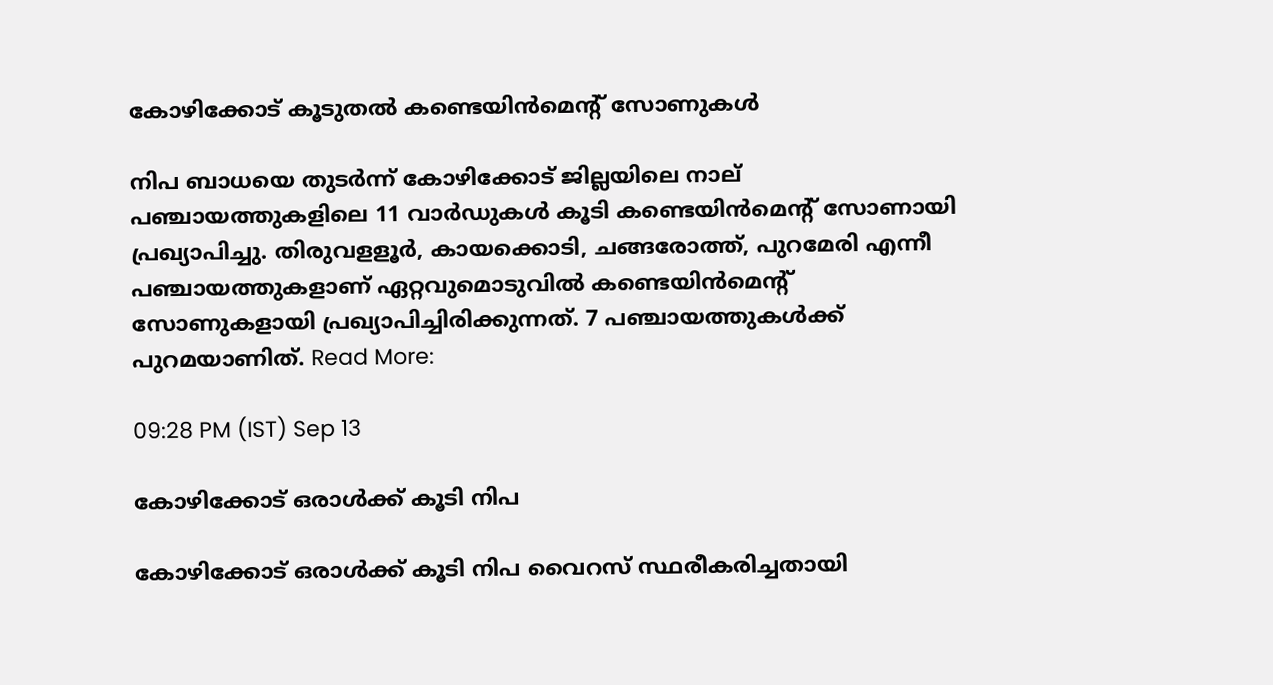കോഴിക്കോട് കൂടുതൽ കണ്ടെയിൻമെന്റ് സോണുകൾ

നിപ ബാധയെ തുടർന്ന് കോഴിക്കോട് ജില്ലയിലെ നാല് പഞ്ചായത്തുകളിലെ 11 വാർഡുകൾ കൂടി കണ്ടെയിൻമെന്റ് സോണായി പ്രഖ്യാപിച്ചു. തിരുവളളൂർ, കായക്കൊടി, ചങ്ങരോത്ത്, പുറമേരി എന്നീ പഞ്ചായത്തുകളാണ് ഏറ്റവുമൊടുവിൽ കണ്ടെയിൻമെന്റ് സോണുകളായി പ്രഖ്യാപിച്ചിരിക്കുന്നത്. 7 പഞ്ചായത്തുകൾക്ക് പുറമയാണിത്. Read More:

09:28 PM (IST) Sep 13

കോഴിക്കോട് ഒരാൾക്ക് കൂടി നിപ

കോഴിക്കോട് ഒരാള്‍ക്ക് കൂടി നിപ വൈറസ് സ്ഥരീകരിച്ചതായി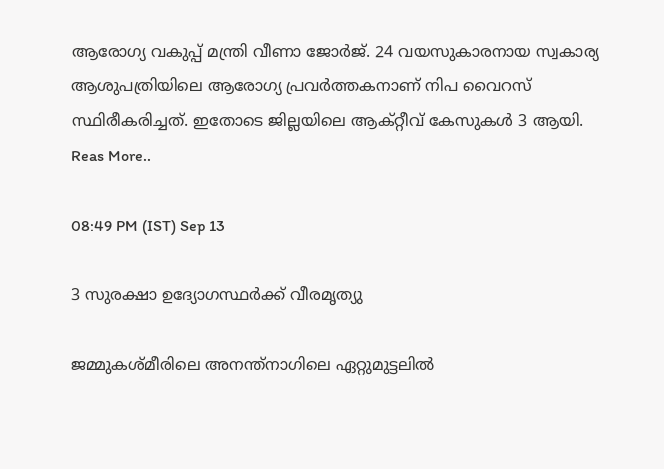ആരോഗ്യ വകുപ്പ് മന്ത്രി വീണാ ജോര്‍ജ്. 24 വയസുകാരനായ സ്വകാര്യ ആശുപത്രിയിലെ ആരോഗ്യ പ്രവര്‍ത്തകനാണ് നിപ വൈറസ് സ്ഥിരീകരിച്ചത്. ഇതോടെ ജില്ലയിലെ ആക്റ്റീവ് കേസുകൾ 3 ആയി. Reas More..

08:49 PM (IST) Sep 13

3 സുരക്ഷാ ഉദ്യോഗസ്ഥര്‍ക്ക് വീരമൃത്യു

ജമ്മുകശ്മീരിലെ അനന്ത്നാഗിലെ ഏറ്റുമുട്ടലില്‍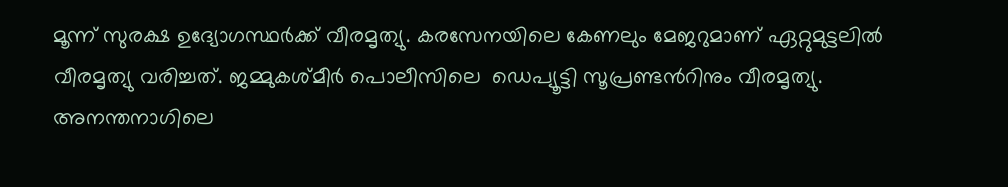മൂന്ന് സുരക്ഷ ഉദ്യോഗസ്ഥര്‍ക്ക് വീരമൃത്യു. കരസേനയിലെ കേണലും മേജറുമാണ് ഏറ്റുമുട്ടലില്‍ വീരമൃത്യു വരിച്ചത്. ജമ്മുകശ്മീര്‍ പൊലീസിലെ  ഡെപ്യൂട്ടി സൂപ്രണ്ടന്‍റിനും വീരമൃത്യു. അനന്തനാഗിലെ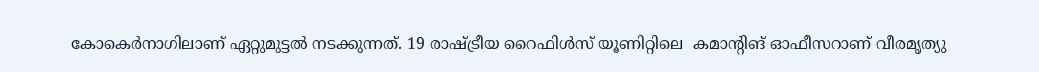കോകെർനാഗിലാണ് ഏറ്റുമുട്ടല്‍ നടക്കുന്നത്. 19 രാഷ്ട്രീയ റൈഫിള്‍സ് യൂണിറ്റിലെ  കമാന്‍റിങ് ഓഫീസറാണ് വീരമൃത്യു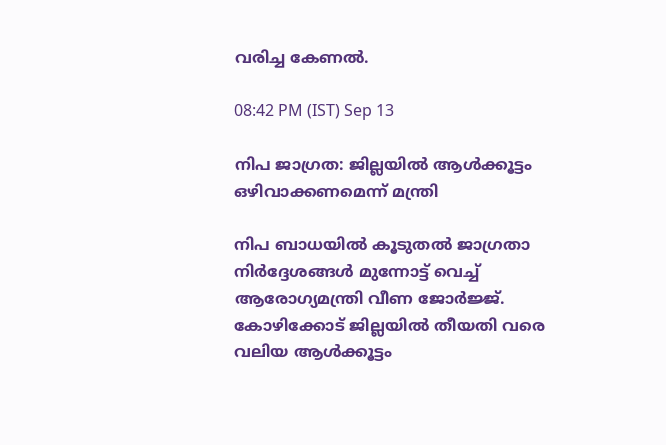വരിച്ച കേണല്‍.

08:42 PM (IST) Sep 13

നിപ ജാഗ്രത: ജില്ലയിൽ ആൾക്കൂട്ടം ഒഴിവാക്കണമെന്ന് മന്ത്രി

നിപ ബാധയിൽ കൂടുതൽ ജാഗ്രതാ നിർദ്ദേശങ്ങൾ മുന്നോട്ട് വെച്ച് ആരോഗ്യമന്ത്രി വീണ ജോർജ്ജ്. കോഴിക്കോട് ജില്ലയിൽ തീയതി വരെ വലിയ ആൾക്കൂട്ടം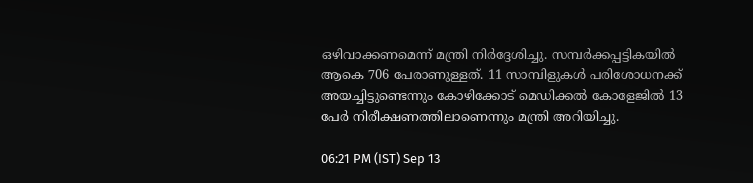ഒഴിവാക്കണമെന്ന് മന്ത്രി നിർദ്ദേശിച്ചു. സമ്പർക്കപ്പട്ടികയിൽ ആകെ 706 പേരാണുള്ളത്. 11 സാമ്പിളുകൾ പരിശോധനക്ക് അയച്ചിട്ടുണ്ടെന്നും കോഴിക്കോട് മെഡിക്കൽ കോളേജിൽ 13 പേർ നിരീക്ഷണത്തിലാണെന്നും മന്ത്രി അറിയിച്ചു.

06:21 PM (IST) Sep 13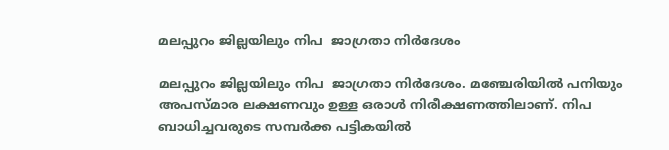മലപ്പുറം ജില്ലയിലും നിപ  ജാഗ്രതാ നിർദേശം

മലപ്പുറം ജില്ലയിലും നിപ  ജാഗ്രതാ നിർദേശം. മഞ്ചേരിയിൽ പനിയും അപസ്മാര ലക്ഷണവും ഉള്ള ഒരാൾ നിരീക്ഷണത്തിലാണ്. നിപ ബാധിച്ചവരുടെ സമ്പർക്ക പട്ടികയിൽ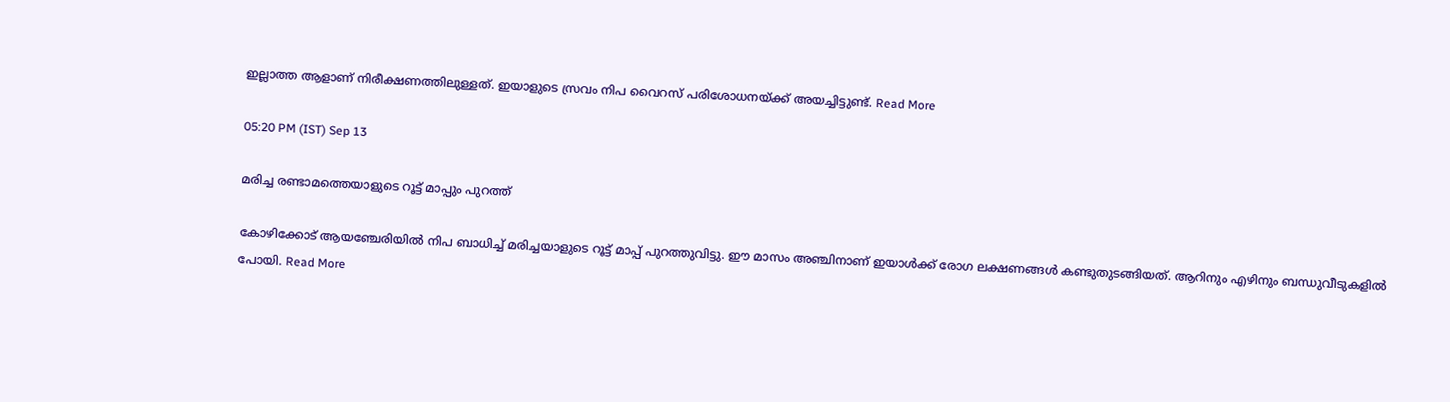ഇല്ലാത്ത ആളാണ് നിരീക്ഷണത്തിലുള്ളത്. ഇയാളുടെ സ്രവം നിപ വൈറസ് പരിശോധനയ്ക്ക് അയച്ചിട്ടുണ്ട്. Read More

05:20 PM (IST) Sep 13

മരിച്ച രണ്ടാമത്തെയാളുടെ റൂട്ട് മാപ്പും പുറത്ത്

കോഴിക്കോട് ആയഞ്ചേരിയിൽ നിപ ബാധിച്ച് മരിച്ചയാളുടെ റൂട്ട് മാപ്പ് പുറത്തുവിട്ടു. ഈ മാസം അഞ്ചിനാണ് ഇയാള്‍ക്ക് രോഗ ലക്ഷണങ്ങൾ കണ്ടുതുടങ്ങിയത്. ആറിനും എഴിനും ബന്ധുവീടുകളിൽ പോയി. Read More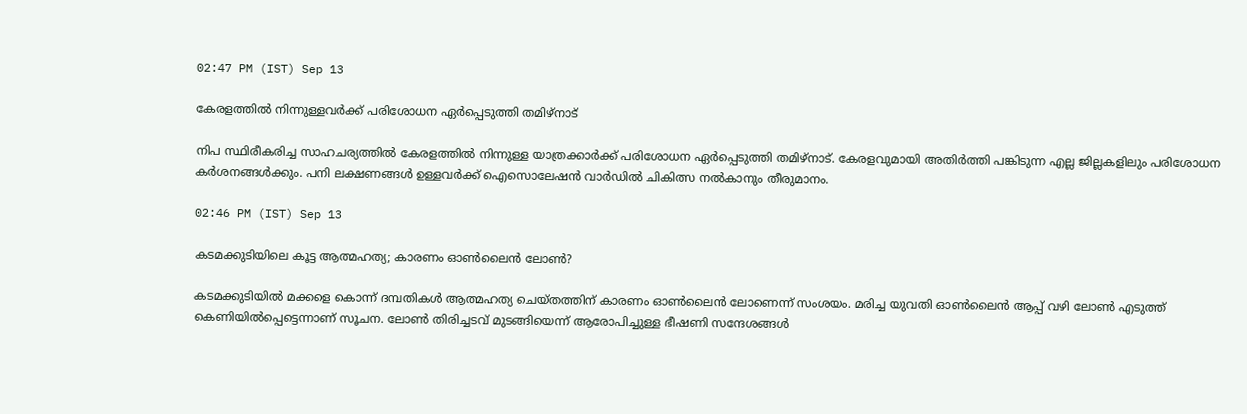02:47 PM (IST) Sep 13

കേരളത്തിൽ നിന്നുള്ളവർക്ക് പരിശോധന ഏർപ്പെടുത്തി തമിഴ്നാട്

നിപ സ്ഥിരീകരിച്ച സാഹചര്യത്തില്‍ കേരളത്തിൽ നിന്നുള്ള യാത്രക്കാർക്ക് പരിശോധന ഏർപ്പെടുത്തി തമിഴ്നാട്. കേരളവുമായി അതിർത്തി പങ്കിടുന്ന എല്ല ജില്ലകളിലും പരിശോധന കർശനങ്ങൾക്കും. പനി ലക്ഷണങ്ങൾ ഉള്ളവർക്ക് ഐസൊലേഷൻ വാർഡിൽ ചികിത്സ നൽകാനും തീരുമാനം.

02:46 PM (IST) Sep 13

കടമക്കുടിയിലെ കൂട്ട ആത്മഹത്യ; കാരണം ഓൺലൈന്‍ ലോൺ?

കടമക്കുടിയിൽ മക്കളെ കൊന്ന് ദമ്പതികള്‍ ആത്മഹത്യ ചെയ്തത്തിന് കാരണം ഓൺലൈൻ ലോണെന്ന് സംശയം. മരിച്ച യുവതി ഓൺലൈൻ ആപ്പ് വഴി ലോൺ എടുത്ത് കെണിയിൽപ്പെട്ടെന്നാണ് സൂചന. ലോൺ തിരിച്ചടവ് മുടങ്ങിയെന്ന് ആരോപിച്ചുള്ള ഭീഷണി സന്ദേശങ്ങൾ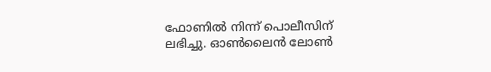ഫോണിൽ നിന്ന് പൊലീസിന് ലഭിച്ചു. ഓൺലൈൻ ലോൺ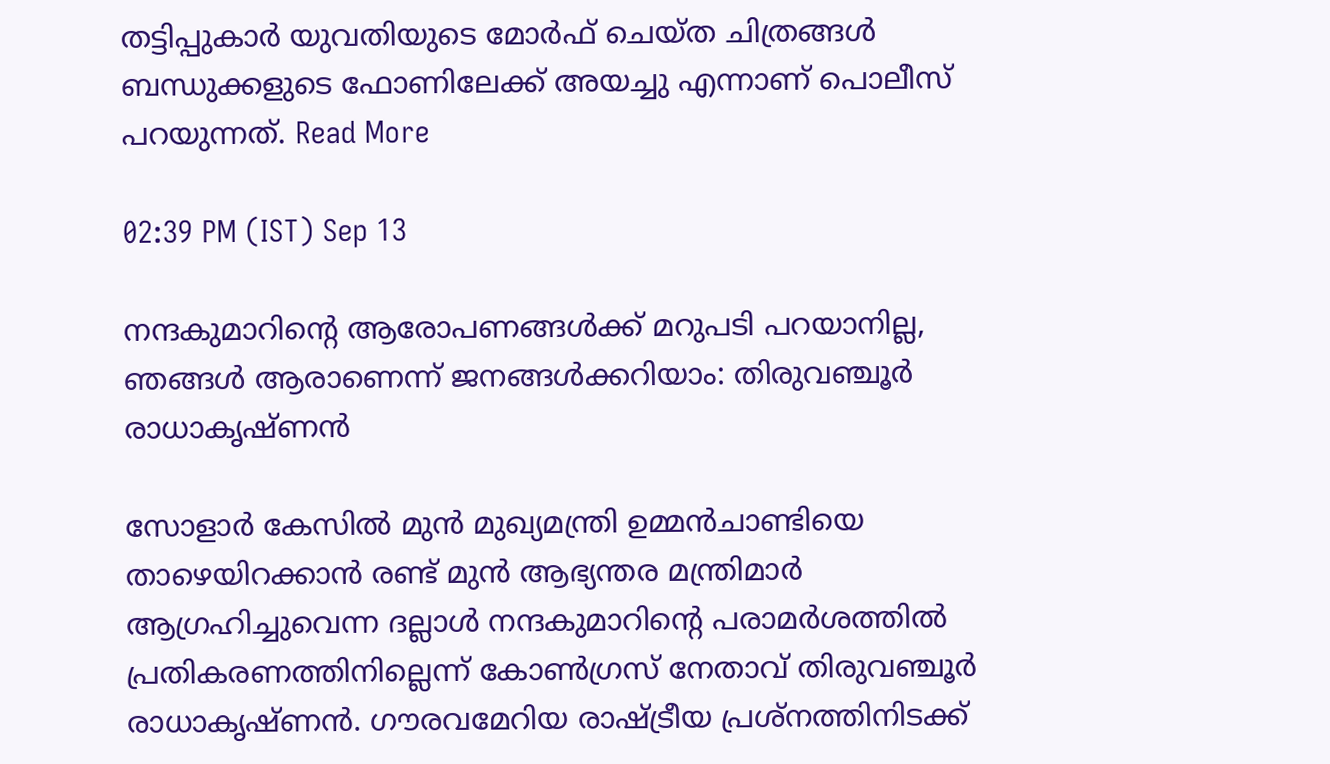തട്ടിപ്പുകാർ യുവതിയുടെ മോർഫ് ചെയ്‌ത ചിത്രങ്ങൾ ബന്ധുക്കളുടെ ഫോണിലേക്ക് അയച്ചു എന്നാണ് പൊലീസ് പറയുന്നത്. Read More

02:39 PM (IST) Sep 13

നന്ദകുമാറിന്റെ ആരോപണങ്ങൾക്ക് മറുപടി പറയാനില്ല, ഞങ്ങൾ ആരാണെന്ന് ‍ജനങ്ങൾക്കറിയാം: തിരുവഞ്ചൂർ രാധാകൃഷ്ണൻ

സോളാർ കേസിൽ മുൻ മുഖ്യമന്ത്രി ഉമ്മൻചാണ്ടിയെ താഴെയിറക്കാൻ രണ്ട് മുൻ ആഭ്യന്തര മന്ത്രിമാർ ആഗ്രഹിച്ചുവെന്ന ദല്ലാൾ നന്ദകുമാറിൻ്റെ പരാമർശത്തിൽ പ്രതികരണത്തിനില്ലെന്ന് കോൺഗ്രസ് നേതാവ് തിരുവഞ്ചൂർ രാധാകൃഷ്ണൻ. ഗൗരവമേറിയ രാഷ്ട്രീയ പ്രശ്നത്തിനിടക്ക്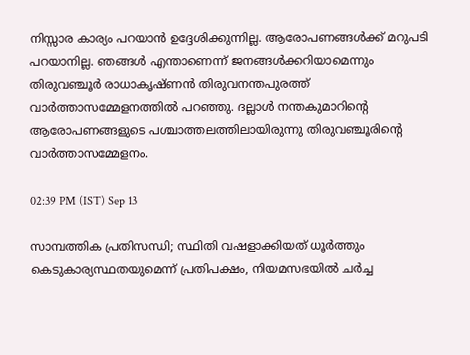നിസ്സാര കാര്യം പറയാൻ ഉദ്ദേശിക്കുന്നില്ല. ആരോപണങ്ങൾക്ക് മറുപടി പറയാനില്ല. ഞങ്ങൾ എന്താണെന്ന് ജനങ്ങൾക്കറിയാമെന്നും തിരുവഞ്ചൂർ രാധാകൃഷ്ണൻ തിരുവനന്തപുരത്ത് വാർത്താസമ്മേളനത്തിൽ പറഞ്ഞു. ദല്ലാൾ നന്തകുമാറിന്റെ ആരോപണങ്ങളുടെ പശ്ചാത്തലത്തിലായിരുന്നു തിരുവഞ്ചൂരിൻ്റെ വാർത്താസമ്മേളനം.

02:39 PM (IST) Sep 13

സാമ്പത്തിക പ്രതിസന്ധി; സ്ഥിതി വഷളാക്കിയത് ധൂർത്തും കെടുകാര്യസ്ഥതയുമെന്ന് പ്രതിപക്ഷം, നിയമസഭയില്‍ ചര്‍ച്ച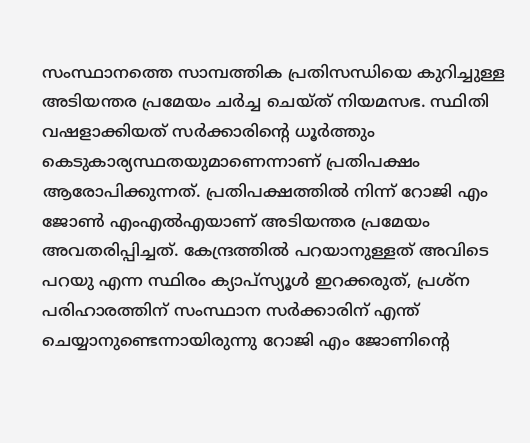സംസ്ഥാനത്തെ സാമ്പത്തിക പ്രതിസന്ധിയെ കുറിച്ചുള്ള അടിയന്തര പ്രമേയം ചർച്ച ചെയ്ത് നിയമസഭ. സ്ഥിതി വഷളാക്കിയത് സര്‍ക്കാരിന്‍റെ ധൂർത്തും കെടുകാര്യസ്ഥതയുമാണെന്നാണ് പ്രതിപക്ഷം ആരോപിക്കുന്നത്. പ്രതിപക്ഷത്തില്‍ നിന്ന് റോജി എം ജോൺ എംഎല്‍എയാണ് അടിയന്തര പ്രമേയം അവതരിപ്പിച്ചത്. കേന്ദ്രത്തിൽ പറയാനുള്ളത് അവിടെ പറയു എന്ന സ്ഥിരം ക്യാപ്സ്യൂൾ ഇറക്കരുത്, പ്രശ്ന പരിഹാരത്തിന് സംസ്ഥാന സർക്കാരിന് എന്ത് ചെയ്യാനുണ്ടെന്നായിരുന്നു റോജി എം ജോണിന്റെ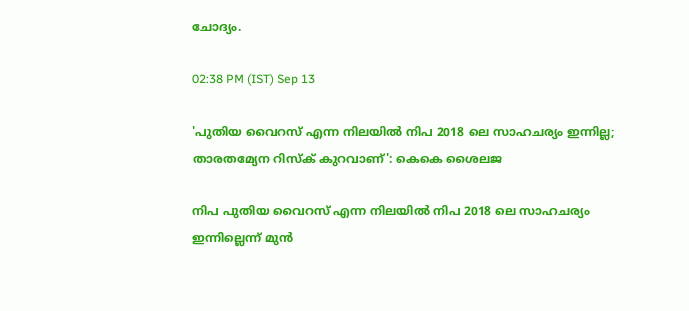ചോദ്യം.

02:38 PM (IST) Sep 13

'പുതിയ വൈറസ് എന്ന നിലയിൽ നിപ 2018 ലെ സാഹചര്യം ഇന്നില്ല; താരതമ്യേന റിസ്ക് കുറവാണ്': കെകെ ശൈലജ

നിപ പുതിയ വൈറസ് എന്ന നിലയിൽ നിപ 2018 ലെ സാഹചര്യം ഇന്നില്ലെന്ന് മുൻ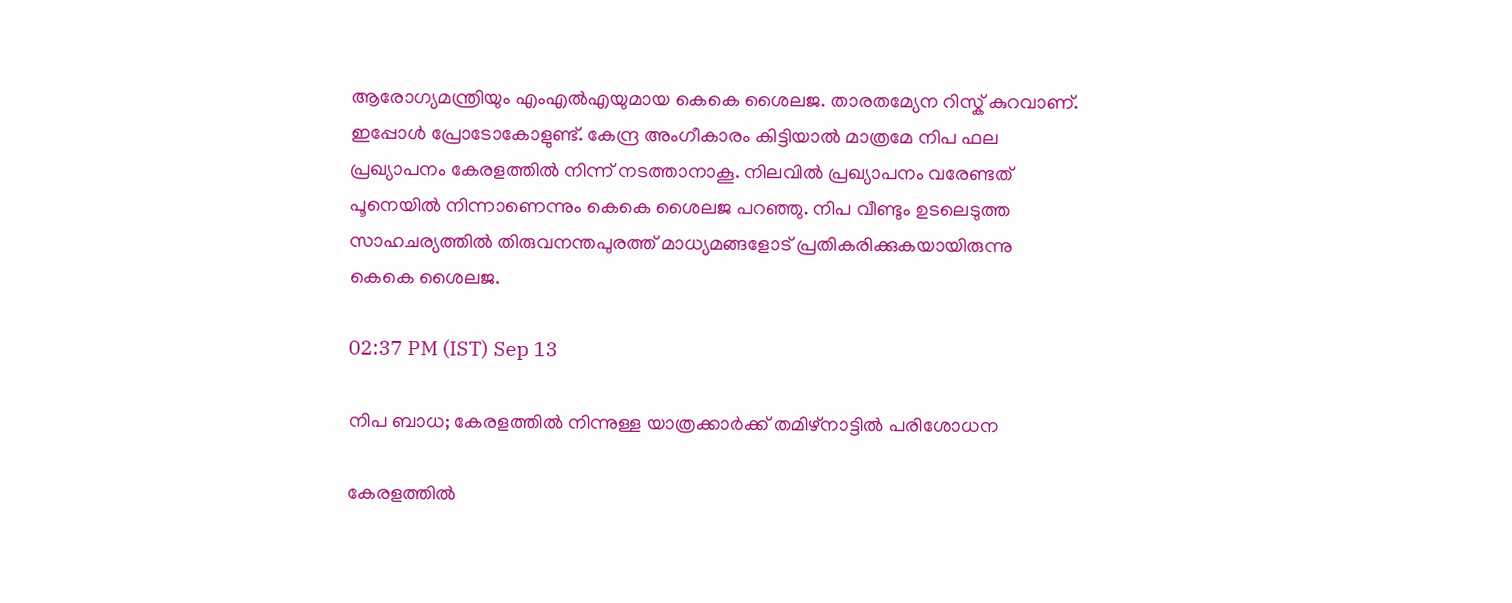ആരോഗ്യമന്ത്രിയും എംഎൽഎയുമായ കെകെ ശൈലജ. താരതമ്യേന റിസ്ക് കുറവാണ്. ഇപ്പോൾ പ്രോടോകോളുണ്ട്. കേന്ദ്ര അംഗീകാരം കിട്ടിയാൽ മാത്രമേ നിപ ഫല പ്രഖ്യാപനം കേരളത്തിൽ നിന്ന് നടത്താനാകൂ. നിലവിൽ പ്രഖ്യാപനം വരേണ്ടത് പൂനെയിൽ നിന്നാണെന്നും കെകെ ശൈലജ പറഞ്ഞു. നിപ വീണ്ടും ഉടലെടുത്ത സാഹചര്യത്തിൽ തിരുവനന്തപുരത്ത് മാധ്യമങ്ങളോട് പ്രതികരിക്കുകയായിരുന്നു കെകെ ശൈലജ.

02:37 PM (IST) Sep 13

നിപ ബാധ; കേരളത്തിൽ നിന്നുള്ള യാത്രക്കാർക്ക് തമിഴ്നാട്ടിൽ പരിശോധന

കേരളത്തിൽ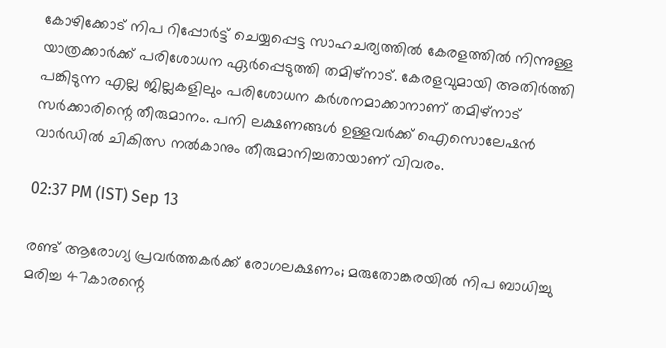കോഴിക്കോട് നിപ റിപ്പോർട്ട് ചെയ്യപ്പെട്ട സാഹചര്യത്തിൽ കേരളത്തിൽ നിന്നുള്ള യാത്രക്കാർക്ക് പരിശോധന ഏർപ്പെടുത്തി തമിഴ്നാട്. കേരളവുമായി അതിർത്തി പങ്കിടുന്ന എല്ല ജില്ലകളിലും പരിശോധന കർശനമാക്കാനാണ് തമിഴ്നാട് സർക്കാരിന്റെ തീരുമാനം. പനി ലക്ഷണങ്ങൾ ഉള്ളവർക്ക് ഐസൊലേഷൻ വാർഡിൽ ചികിത്സ നൽകാനും തീരുമാനിച്ചതായാണ് വിവരം.

02:37 PM (IST) Sep 13

രണ്ട് ആരോഗ്യ പ്രവർത്തകർക്ക് രോഗലക്ഷണം; മരുതോങ്കരയിൽ നിപ ബാധിച്ചു മരിച്ച 47കാരന്റെ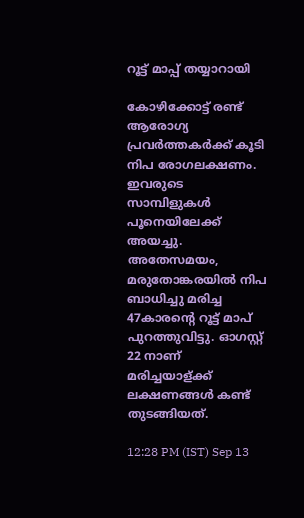റൂട്ട് മാപ്പ് തയ്യാറായി

കോഴിക്കോട്ട് രണ്ട് ആരോഗ്യ പ്രവർത്തകർക്ക് കൂടി നിപ രോഗലക്ഷണം. ഇവരുടെ സാമ്പിളുകൾ പൂനെയിലേക്ക് അയച്ചു. അതേസമയം, മരുതോങ്കരയിൽ നിപ ബാധിച്ചു മരിച്ച 47കാരന്റെ റൂട്ട് മാപ് പുറത്തുവിട്ടു. ഓഗസ്റ്റ് 22 നാണ് മരിച്ചയാള്‌‍ക്ക് ലക്ഷണങ്ങൾ കണ്ട് തുടങ്ങിയത്.

12:28 PM (IST) Sep 13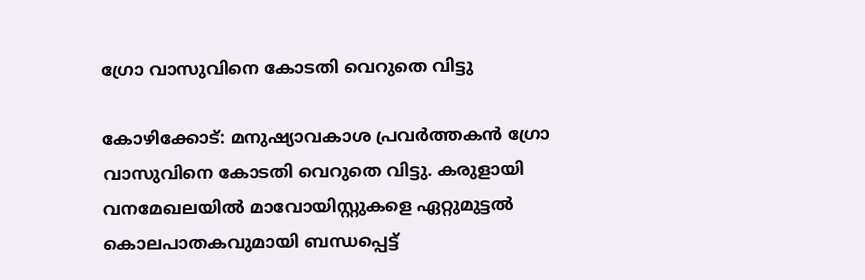ഗ്രോ വാസുവിനെ കോടതി വെറുതെ വിട്ടു

കോഴിക്കോട്: മനുഷ്യാവകാശ പ്രവർത്തകൻ ഗ്രോ വാസുവിനെ കോടതി വെറുതെ വിട്ടു. കരുളായി വനമേഖലയിൽ മാവോയിസ്റ്റുകളെ ഏറ്റുമുട്ടൽ കൊലപാതകവുമായി ബന്ധപ്പെട്ട്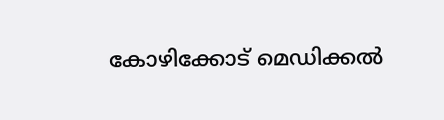കോഴിക്കോട് മെഡിക്കൽ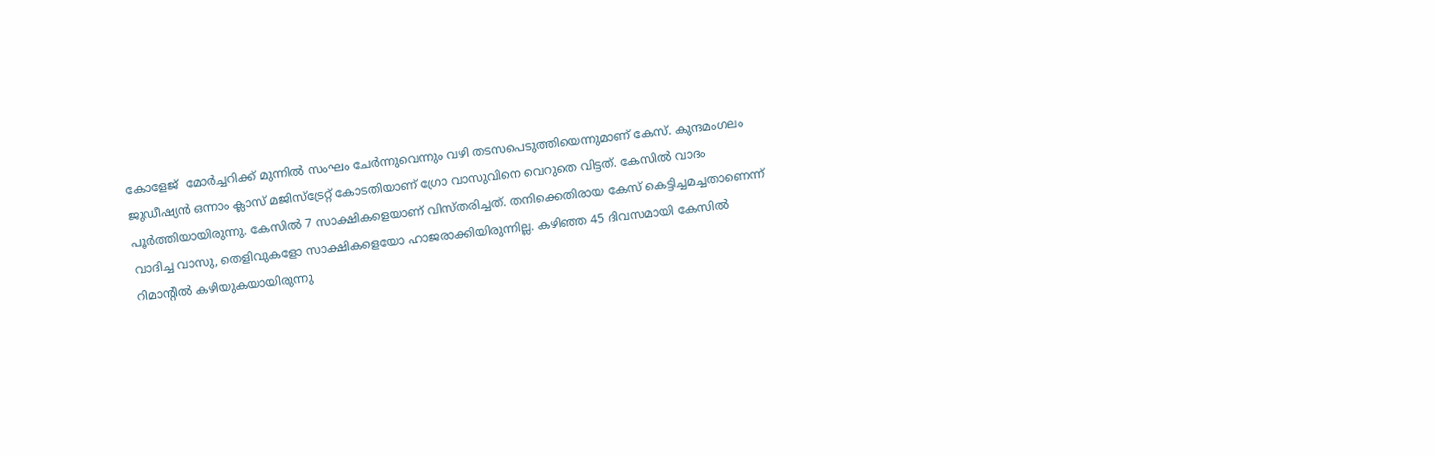കോളേജ്  മോർച്ചറിക്ക് മുന്നിൽ സംഘം ചേർന്നുവെന്നും വഴി തടസപെടുത്തിയെന്നുമാണ് കേസ്. കുന്ദമംഗലം ജുഡീഷ്യൻ ഒന്നാം ക്ലാസ് മജിസ്ട്രേറ്റ് കോടതിയാണ് ഗ്രോ വാസുവിനെ വെറുതെ വിട്ടത്. കേസിൽ വാദം പൂർത്തിയായിരുന്നു. കേസിൽ 7 സാക്ഷികളെയാണ് വിസ്തരിച്ചത്. തനിക്കെതിരായ കേസ് കെട്ടിച്ചമച്ചതാണെന്ന് വാദിച്ച വാസു, തെളിവുകളോ സാക്ഷികളെയോ ഹാജരാക്കിയിരുന്നില്ല. കഴിഞ്ഞ 45 ദിവസമായി കേസിൽ റിമാന്റിൽ കഴിയുകയായിരുന്നു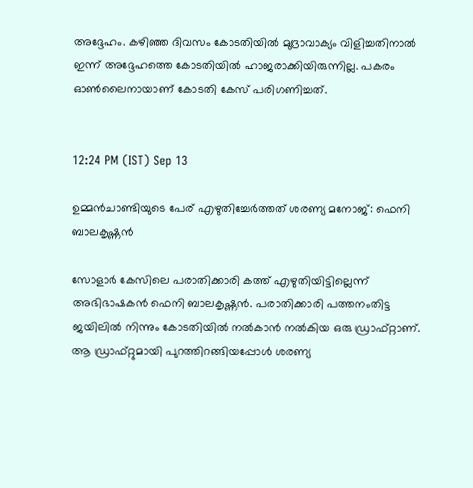അദ്ദേഹം. കഴിഞ്ഞ ദിവസം കോടതിയിൽ മുദ്രാവാക്യം വിളിച്ചതിനാൽ ഇന്ന് അദ്ദേഹത്തെ കോടതിയിൽ ഹാജരാക്കിയിരുന്നില്ല. പകരം ഓൺലൈനായാണ് കോടതി കേസ് പരിഗണിച്ചത്.


12:24 PM (IST) Sep 13

ഉമ്മൻചാണ്ടിയുടെ പേര് എഴുതിച്ചേർത്തത് ശരണ്യ മനോജ്: ഫെനി ബാലകൃഷ്ണൻ

സോളാർ കേസിലെ പരാതിക്കാരി കത്ത് എഴുതിയിട്ടില്ലെന്ന് അഭിഭാഷകൻ ഫെനി ബാലകൃഷ്ണൻ. പരാതിക്കാരി പത്തനംതിട്ട ജയിലിൽ നിന്നും കോടതിയിൽ നൽകാൻ നൽകിയ ഒരു ഡ്രാഫ്റ്റാണ്. ആ ഡ്രാഫ്റ്റുമായി പുറത്തിറങ്ങിയപ്പോൾ ശരണ്യ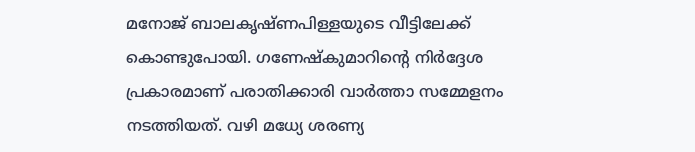മനോജ് ബാലകൃഷ്ണപിള്ളയുടെ വീട്ടിലേക്ക് കൊണ്ടുപോയി. ഗണേഷ്കുമാറിൻ്റെ നിർദ്ദേശ പ്രകാരമാണ് പരാതിക്കാരി വാർത്താ സമ്മേളനം നടത്തിയത്. വഴി മധ്യേ ശരണ്യ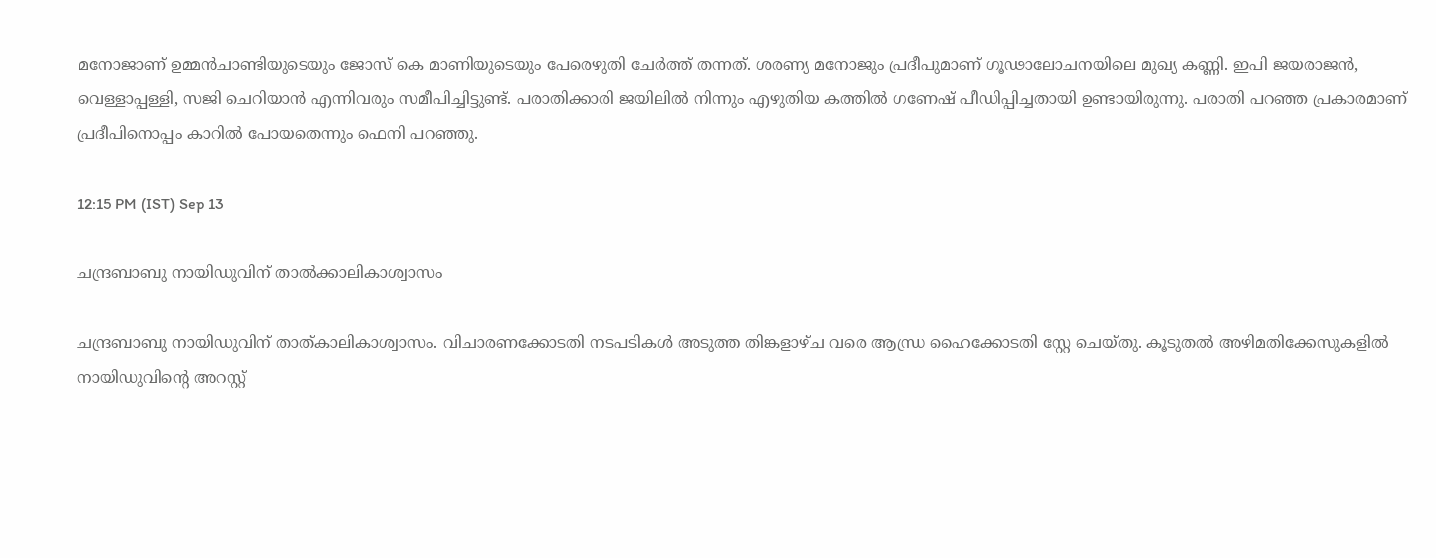മനോജാണ് ഉമ്മൻചാണ്ടിയുടെയും ജോസ് കെ മാണിയുടെയും പേരെഴുതി ചേർത്ത് തന്നത്. ശരണ്യ മനോജും പ്രദീപുമാണ് ഗൂഢാലോചനയിലെ മുഖ്യ കണ്ണി. ഇപി ജയരാജൻ, വെള്ളാപ്പള്ളി, സജി ചെറിയാൻ എന്നിവരും സമീപിച്ചിട്ടുണ്ട്. പരാതിക്കാരി ജയിലിൽ നിന്നും എഴുതിയ കത്തിൽ ഗണേഷ് പീഡിപ്പിച്ചതായി ഉണ്ടായിരുന്നു. പരാതി പറഞ്ഞ പ്രകാരമാണ് പ്രദീപിനൊപ്പം കാറിൽ പോയതെന്നും ഫെനി പറഞ്ഞു.

12:15 PM (IST) Sep 13

ചന്ദ്രബാബു നായിഡുവിന് താൽക്കാലികാശ്വാസം

ചന്ദ്രബാബു നായിഡുവിന് താത്കാലികാശ്വാസം. വിചാരണക്കോടതി നടപടികൾ അടുത്ത തിങ്കളാഴ്ച വരെ ആന്ധ്ര ഹൈക്കോടതി സ്റ്റേ ചെയ്തു. കൂടുതൽ അഴിമതിക്കേസുകളിൽ നായിഡുവിന്‍റെ അറസ്റ്റ്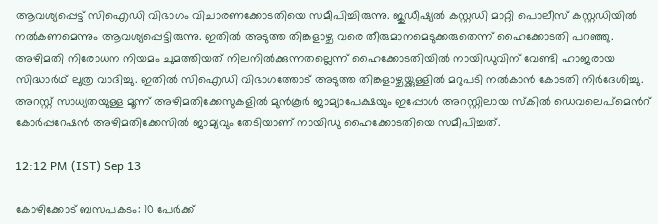ആവശ്യപ്പെട്ട് സിഐഡി വിഭാഗം വിചാരണക്കോടതിയെ സമീപിച്ചിരുന്നു. ജുഡീഷ്യൽ കസ്റ്റഡി മാറ്റി പൊലീസ് കസ്റ്റഡിയിൽ നൽകണമെന്നും ആവശ്യപ്പെട്ടിരുന്നു. ഇതിൽ അടുത്ത തിങ്കളാഴ്ച വരെ തീരുമാനമെടുക്കരുതെന്ന് ഹൈക്കോടതി പറഞ്ഞു. അഴിമതി നിരോധന നിയമം ചുമത്തിയത് നിലനിൽക്കുന്നതല്ലെന്ന് ഹൈക്കോടതിയിൽ നായിഡുവിന് വേണ്ടി ഹാജരായ സിദ്ധാർഥ് ലുത്ര വാദിച്ചു. ഇതിൽ സിഐഡി വിഭാഗത്തോട് അടുത്ത തിങ്കളാഴ്ചയ്ക്കുള്ളിൽ മറുപടി നൽകാൻ കോടതി നിർദേശിച്ചു. അറസ്റ്റ് സാധ്യതയുള്ള മൂന്ന് അഴിമതിക്കേസുകളിൽ മുൻകൂർ ജാമ്യാപേക്ഷയും ഇപ്പോൾ അറസ്റ്റിലായ സ്കിൽ ഡെവലെപ്മെന്‍റ് കോർപ്പറേഷൻ അഴിമതിക്കേസിൽ ജാമ്യവും തേടിയാണ് നായിഡു ഹൈക്കോടതിയെ സമീപിച്ചത്.

12:12 PM (IST) Sep 13

കോഴിക്കോട് ബസപകടം: 10 പേർക്ക്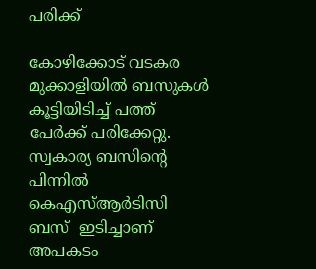പരിക്ക്

കോഴിക്കോട് വടകര മുക്കാളിയിൽ ബസുകൾ കൂട്ടിയിടിച്ച് പത്ത് പേർക്ക് പരിക്കേറ്റു. സ്വകാര്യ ബസിന്റെ പിന്നിൽ കെഎസ്ആർടിസി ബസ്  ഇടിച്ചാണ് അപകടം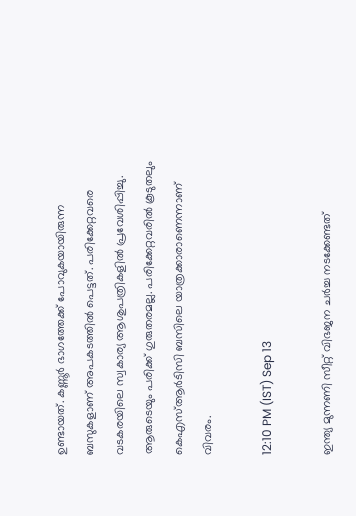ഉണ്ടായത്. കണ്ണൂർ ഭാഗത്തേക്ക് പോവുകയായിരുന്ന ബസുകളാണ് അപകടത്തിൽ പെട്ടത്. പരിക്കേറ്റവരെ വടകരയിലെ സ്വകാര്യ ആശുപത്രികളിൽ പ്രവേശിപ്പിച്ചു. ആരുടെയും പരിക്ക് ഗുരുതരമല്ല. പരിക്കേറ്റവരിൽ കൂടുതലും കെഎസ്ആർടിസി ബസിലെ യാത്രക്കാരാണെന്നാണ് വിവരം.

12:10 PM (IST) Sep 13

ഇന്ത്യ മുന്നണി സീറ്റ് വിഭജന ചർച്ച നടക്കേണ്ടത്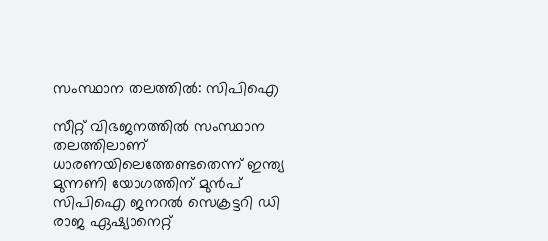സംസ്ഥാന തലത്തിൽ: സിപിഐ

സീറ്റ് വിഭജനത്തിൽ സംസ്ഥാന തലത്തിലാണ് ധാരണയിലെത്തേണ്ടതെന്ന് ഇന്ത്യ മുന്നണി യോഗത്തിന് മുൻപ് സിപിഐ ജനറൽ സെക്രട്ടറി ഡി രാജ ഏഷ്യാനെറ്റ്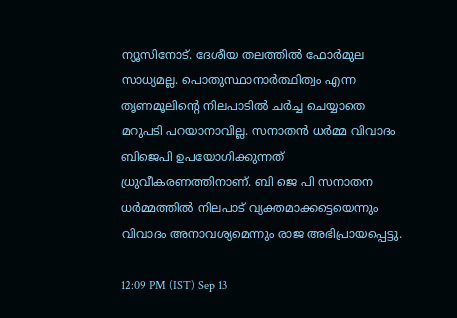ന്യൂസിനോട്. ദേശീയ തലത്തിൽ ഫോർമുല സാധ്യമല്ല. പൊതുസ്ഥാനാർത്ഥിത്വം എന്ന തൃണമൂലിൻ്റെ നിലപാടിൽ ചർച്ച ചെയ്യാതെ മറുപടി പറയാനാവില്ല. സനാതൻ ധർമ്മ വിവാദം ബിജെപി ഉപയോഗിക്കുന്നത് ധ്രുവീകരണത്തിനാണ്. ബി ജെ പി സനാതന ധർമ്മത്തിൽ നിലപാട് വ്യക്തമാക്കട്ടെയെന്നും വിവാദം അനാവശ്യമെന്നും രാജ അഭിപ്രായപ്പെട്ടു.

12:09 PM (IST) Sep 13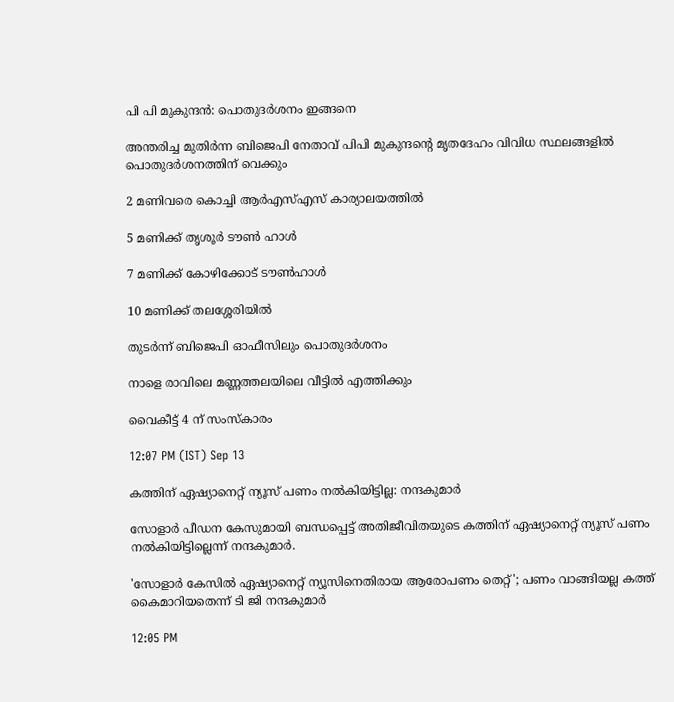പി പി മുകുന്ദൻ: പൊതുദർശനം ഇങ്ങനെ

അന്തരിച്ച മുതിർന്ന ബിജെപി നേതാവ് പിപി മുകുന്ദന്റെ മൃതദേഹം വിവിധ സ്ഥലങ്ങളിൽ പൊതുദർശനത്തിന് വെക്കും

2 മണിവരെ കൊച്ചി ആർഎസ്എസ് കാര്യാലയത്തിൽ

5 മണിക്ക് തൃശൂർ ടൗൺ ഹാൾ

7 മണിക്ക് കോഴിക്കോട് ടൗൺഹാൾ

10 മണിക്ക് തലശ്ശേരിയിൽ

തുടർന്ന് ബിജെപി ഓഫീസിലും പൊതുദർശനം

നാളെ രാവിലെ മണ്ണത്തലയിലെ വീട്ടിൽ എത്തിക്കും

വൈകീട്ട് 4 ന് സംസ്കാരം

12:07 PM (IST) Sep 13

കത്തിന് ഏഷ്യാനെറ്റ് ന്യൂസ് പണം നൽകിയിട്ടില്ല: നന്ദകുമാർ

സോളാർ പീഡന കേസുമായി ബന്ധപ്പെട്ട് അതിജീവിതയുടെ കത്തിന് ഏഷ്യാനെറ്റ് ന്യൂസ് പണം നൽകിയിട്ടില്ലെന്ന് നന്ദകുമാർ.

'സോളാര്‍ കേസിൽ ഏഷ്യാനെറ്റ് ന്യൂസിനെതിരായ ആരോപണം തെറ്റ്'; പണം വാങ്ങിയല്ല കത്ത് കൈമാറിയതെന്ന് ടി ജി നന്ദകുമാർ

12:05 PM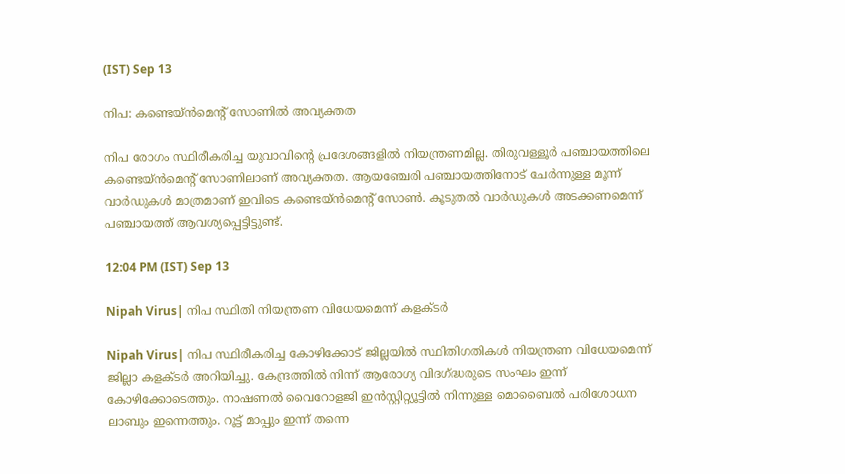(IST) Sep 13

നിപ: കണ്ടെയ്ൻമെന്റ് സോണിൽ അവ്യക്തത

നിപ രോഗം സ്ഥിരീകരിച്ച യുവാവിന്റെ പ്രദേശങ്ങളിൽ നിയന്ത്രണമില്ല. തിരുവള്ളൂർ പഞ്ചായത്തിലെ കണ്ടെയ്ൻമെന്റ് സോണിലാണ് അവ്യക്തത. ആയഞ്ചേരി പഞ്ചായത്തിനോട് ചേർന്നുള്ള മൂന്ന് വാർഡുകൾ മാത്രമാണ് ഇവിടെ കണ്ടെയ്ൻമെന്റ് സോൺ. കൂടുതൽ വാർഡുകൾ അടക്കണമെന്ന് പഞ്ചായത്ത്‌ ആവശ്യപ്പെട്ടിട്ടുണ്ട്.

12:04 PM (IST) Sep 13

Nipah Virus| നിപ സ്ഥിതി നിയന്ത്രണ വിധേയമെന്ന് കളക്ടർ

Nipah Virus| നിപ സ്ഥിരീകരിച്ച കോഴിക്കോട് ജില്ലയിൽ സ്ഥിതിഗതികൾ നിയന്ത്രണ വിധേയമെന്ന് ജില്ലാ കളക്ടർ അറിയിച്ചു. കേന്ദ്രത്തിൽ നിന്ന് ആരോഗ്യ വിദഗ്ദ്ധരുടെ സംഘം ഇന്ന് കോഴിക്കോടെത്തും. നാഷണൽ വൈറോളജി ഇൻസ്റ്റിറ്റ്യൂട്ടിൽ നിന്നുള്ള മൊബൈൽ പരിശോധന ലാബും ഇന്നെത്തും. റൂട്ട് മാപ്പും ഇന്ന് തന്നെ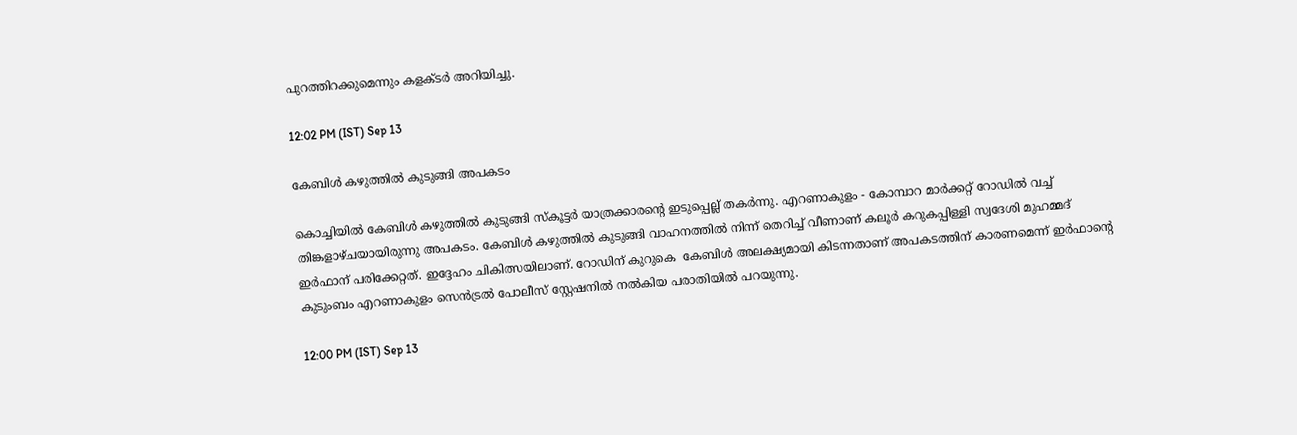പുറത്തിറക്കുമെന്നും കളക്ടർ അറിയിച്ചു.

12:02 PM (IST) Sep 13

കേബിൾ കഴുത്തിൽ കുടുങ്ങി അപകടം

കൊച്ചിയിൽ കേബിൾ കഴുത്തിൽ കുടുങ്ങി സ്കൂട്ടർ യാത്രക്കാരന്റെ ഇടുപ്പെല്ല് തകർന്നു. എറണാകുളം - കോമ്പാറ മാർക്കറ്റ് റോഡിൽ വച്ച് തിങ്കളാഴ്ചയായിരുന്നു അപകടം. കേബിൾ കഴുത്തിൽ കുടുങ്ങി വാഹനത്തിൽ നിന്ന് തെറിച്ച് വീണാണ് കലൂർ കറുകപ്പിള്ളി സ്വദേശി മുഹമ്മദ്‌ ഇർഫാന് പരിക്കേറ്റത്. ഇദ്ദേഹം ചികിത്സയിലാണ്. റോഡിന് കുറുകെ  കേബിൾ അലക്ഷ്യമായി കിടന്നതാണ് അപകടത്തിന് കാരണമെന്ന് ഇർഫാന്റെ കുടുംബം എറണാകുളം സെൻട്രൽ പോലീസ് സ്റ്റേഷനിൽ നൽകിയ പരാതിയിൽ പറയുന്നു.

12:00 PM (IST) Sep 13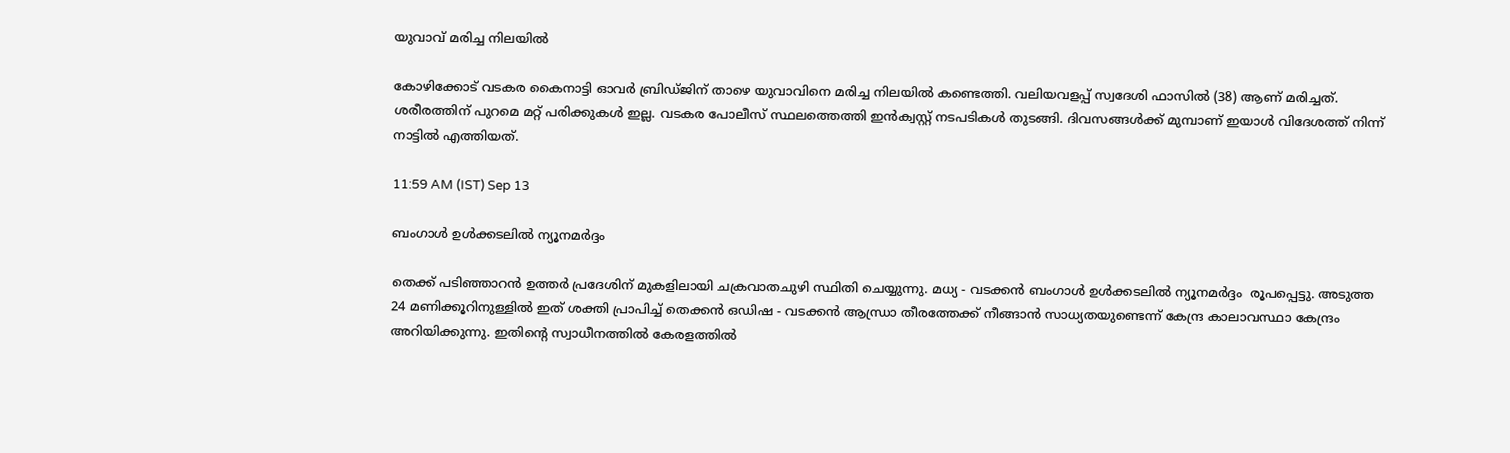യുവാവ് മരിച്ച നിലയിൽ

കോഴിക്കോട് വടകര കൈനാട്ടി ഓവർ ബ്രിഡ്ജിന് താഴെ യുവാവിനെ മരിച്ച നിലയിൽ കണ്ടെത്തി. വലിയവളപ്പ് സ്വദേശി ഫാസിൽ (38) ആണ് മരിച്ചത്. ശരീരത്തിന് പുറമെ മറ്റ് പരിക്കുകൾ ഇല്ല. വടകര പോലീസ് സ്ഥലത്തെത്തി ഇൻക്വസ്റ്റ് നടപടികൾ തുടങ്ങി. ദിവസങ്ങൾക്ക് മുമ്പാണ് ഇയാൾ വിദേശത്ത് നിന്ന് നാട്ടിൽ എത്തിയത്.

11:59 AM (IST) Sep 13

ബംഗാൾ ഉൾക്കടലിൽ ന്യൂനമർദ്ദം

തെക്ക് പടിഞ്ഞാറൻ ഉത്തർ പ്രദേശിന് മുകളിലായി ചക്രവാതചുഴി സ്ഥിതി ചെയ്യുന്നു. മധ്യ - വടക്കൻ ബംഗാൾ ഉൾക്കടലിൽ ന്യൂനമർദ്ദം  രൂപപ്പെട്ടു. അടുത്ത 24 മണിക്കൂറിനുള്ളിൽ ഇത് ശക്തി പ്രാപിച്ച് തെക്കൻ ഒഡിഷ - വടക്കൻ ആന്ധ്രാ തീരത്തേക്ക് നീങ്ങാൻ സാധ്യതയുണ്ടെന്ന് കേന്ദ്ര കാലാവസ്ഥാ കേന്ദ്രം അറിയിക്കുന്നു. ഇതിന്റെ സ്വാധീനത്തിൽ കേരളത്തിൽ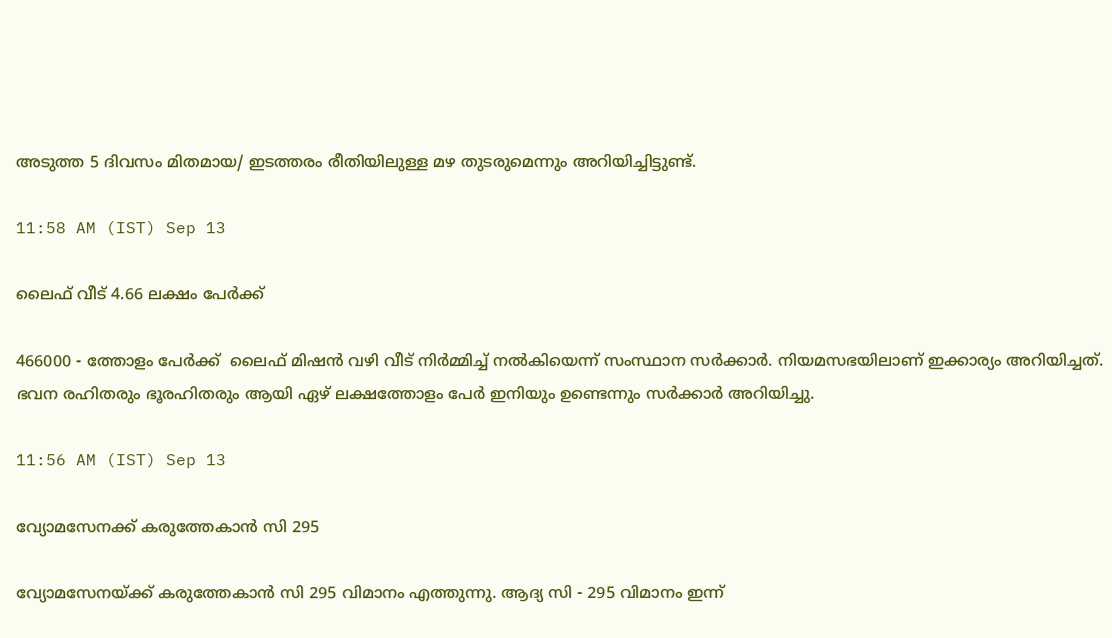അടുത്ത 5 ദിവസം മിതമായ/ ഇടത്തരം രീതിയിലുള്ള മഴ തുടരുമെന്നും അറിയിച്ചിട്ടുണ്ട്.

11:58 AM (IST) Sep 13

ലൈഫ് വീട് 4.66 ലക്ഷം പേർക്ക്

466000 - ത്തോളം പേർക്ക്  ലൈഫ് മിഷൻ വഴി വീട് നിർമ്മിച്ച് നൽകിയെന്ന് സംസ്ഥാന സർക്കാർ. നിയമസഭയിലാണ് ഇക്കാര്യം അറിയിച്ചത്. ഭവന രഹിതരും ഭൂരഹിതരും ആയി ഏഴ് ലക്ഷത്തോളം പേർ ഇനിയും ഉണ്ടെന്നും സർക്കാർ അറിയിച്ചു.

11:56 AM (IST) Sep 13

വ്യോമസേനക്ക് കരുത്തേകാൻ സി 295

വ്യോമസേനയ്ക്ക് കരുത്തേകാൻ സി 295 വിമാനം എത്തുന്നു. ആദ്യ സി - 295 വിമാനം ഇന്ന്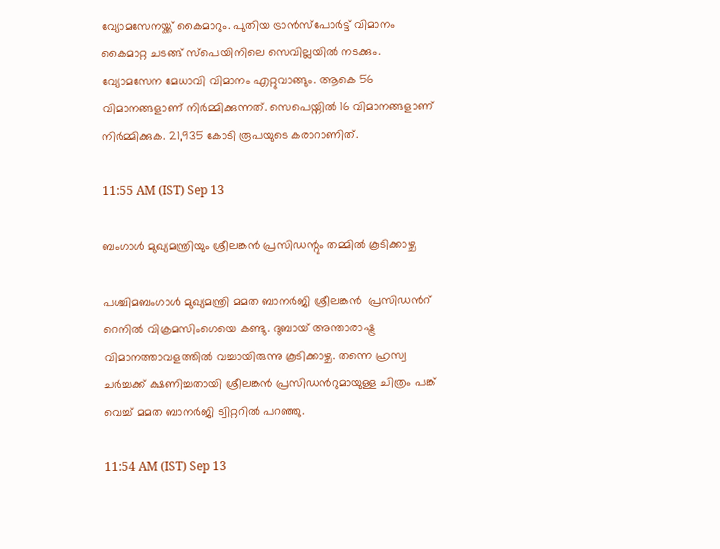വ്യോമസേനയ്ക്ക് കൈമാറും. പുതിയ ട്രാൻസ്പോർട്ട് വിമാനം കൈമാറ്റ ചടങ്ങ് സ്‌പെയിനിലെ സെവില്ലയിൽ നടക്കും. വ്യോമസേന മേധാവി വിമാനം എറ്റുവാങ്ങും. ആകെ 56 വിമാനങ്ങളാണ് നിർമ്മിക്കുന്നത്. സെപെയ്നിൽ 16 വിമാനങ്ങളാണ് നിർമ്മിക്കുക. 21,935 കോടി രൂപയുടെ കരാറാണിത്.

11:55 AM (IST) Sep 13

ബംഗാൾ മുഖ്യമന്ത്രിയും ശ്രീലങ്കൻ പ്രസിഡന്റും തമ്മിൽ കൂടിക്കാഴ്ച

പശ്ചിമബംഗാള്‍ മുഖ്യമന്ത്രി മമത ബാനർജി ശ്രീലങ്കൻ  പ്രസിഡന്‍റ് റെനില്‍ വിക്രമസിംഗെയെ കണ്ടു. ദുബായ് അന്താരാഷ്ട്ര വിമാനത്താവളത്തില്‍ വച്ചായിരുന്നു കൂടിക്കാഴ്ച. തന്നെ ഹ്രസ്വ ചർച്ചക്ക് ക്ഷണിച്ചതായി ശ്രീലങ്കൻ പ്രസിഡന്‍റുമായുള്ള ചിത്രം പങ്ക് വെച്ച് മമത ബാന‍ർജി ട്വിറ്ററിൽ പറഞ്ഞു.

11:54 AM (IST) Sep 13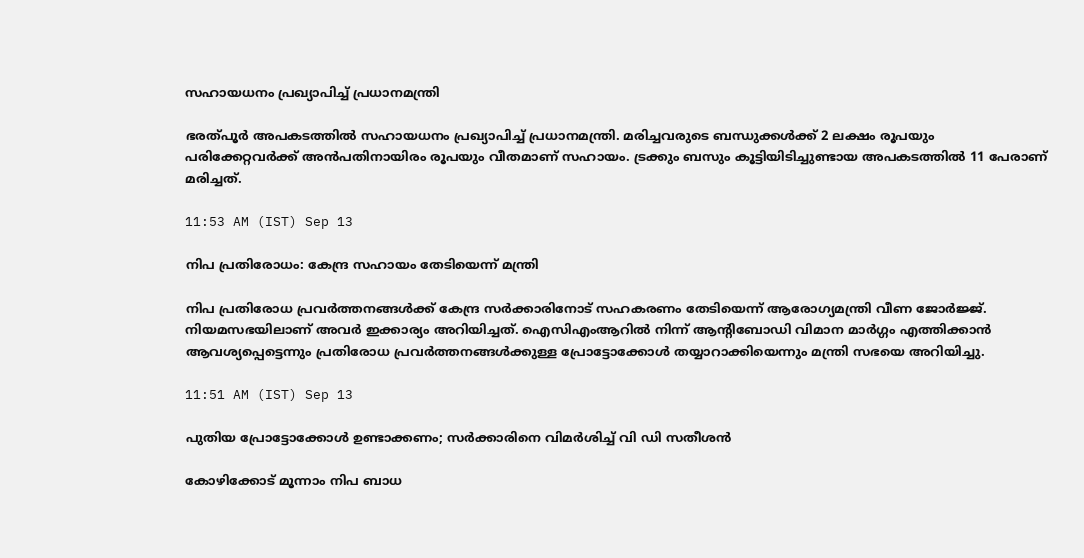സഹായധനം പ്രഖ്യാപിച്ച് പ്രധാനമന്ത്രി

ഭരത്പൂർ അപകടത്തിൽ സഹായധനം പ്രഖ്യാപിച്ച് പ്രധാനമന്ത്രി. മരിച്ചവരുടെ ബന്ധുക്കൾക്ക് 2 ലക്ഷം രൂപയും പരിക്കേറ്റവർക്ക് അൻപതിനായിരം രൂപയും വീതമാണ് സഹായം. ട്രക്കും ബസും കൂട്ടിയിടിച്ചുണ്ടായ അപകടത്തിൽ 11 പേരാണ് മരിച്ചത്.

11:53 AM (IST) Sep 13

നിപ പ്രതിരോധം: കേന്ദ്ര സഹായം തേടിയെന്ന് മന്ത്രി

നിപ പ്രതിരോധ പ്രവർത്തനങ്ങൾക്ക് കേന്ദ്ര സർക്കാരിനോട് സഹകരണം തേടിയെന്ന് ആരോഗ്യമന്ത്രി വീണ ജോർജ്ജ്. നിയമസഭയിലാണ് അവർ ഇക്കാര്യം അറിയിച്ചത്. ഐസിഎംആറിൽ നിന്ന് ആന്റിബോഡി വിമാന മാർഗ്ഗം എത്തിക്കാൻ ആവശ്യപ്പെട്ടെന്നും പ്രതിരോധ പ്രവർത്തനങ്ങൾക്കുള്ള പ്രോട്ടോക്കോൾ തയ്യാറാക്കിയെന്നും മന്ത്രി സഭയെ അറിയിച്ചു.

11:51 AM (IST) Sep 13

പുതിയ പ്രോട്ടോക്കോൾ ഉണ്ടാക്കണം; സർക്കാരിനെ വിമർശിച്ച് വി ഡി സതീശൻ

കോഴിക്കോട് മൂന്നാം നിപ ബാധ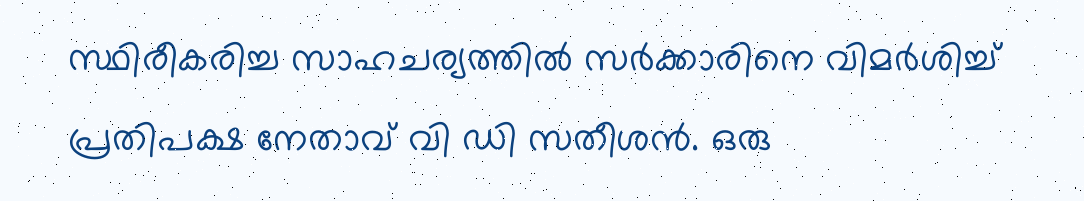സ്ഥിരീകരിച്ച സാഹചര്യത്തിൽ സർക്കാരിനെ വിമർശിച്ച് പ്രതിപക്ഷ നേതാവ് വി ഡി സതീശൻ. ഒരു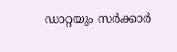ഡാറ്റയും സർക്കാർ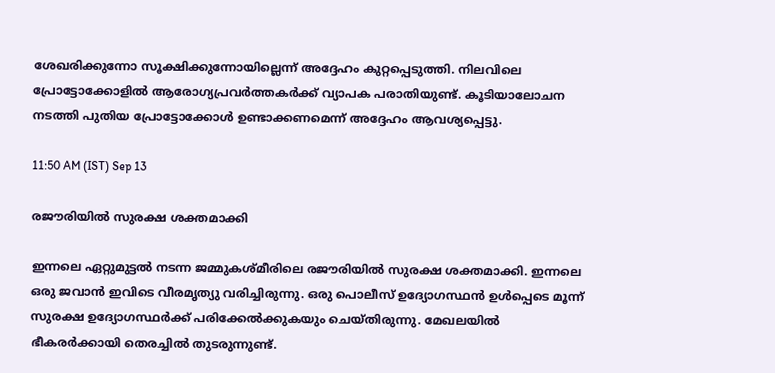ശേഖരിക്കുന്നോ സൂക്ഷിക്കുന്നോയില്ലെന്ന് അദ്ദേഹം കുറ്റപ്പെടുത്തി. നിലവിലെ പ്രോട്ടോക്കോളിൽ ആരോഗ്യപ്രവർത്തകർക്ക് വ്യാപക പരാതിയുണ്ട്. കൂടിയാലോചന നടത്തി പുതിയ പ്രോട്ടോക്കോൾ ഉണ്ടാക്കണമെന്ന് അദ്ദേഹം ആവശ്യപ്പെട്ടു.

11:50 AM (IST) Sep 13

രജൗരിയില്‍ സുരക്ഷ ശക്തമാക്കി

ഇന്നലെ ഏറ്റുമുട്ടല്‍ നടന്ന ജമ്മുകശ്മീരിലെ രജൗരിയില്‍ സുരക്ഷ ശക്തമാക്കി. ഇന്നലെ ഒരു ജവാൻ ഇവിടെ വീരമൃത്യു വരിച്ചിരുന്നു. ഒരു പൊലീസ് ഉദ്യോഗസ്ഥൻ ഉള്‍പ്പെടെ മൂന്ന് സുരക്ഷ ഉദ്യോഗസ്ഥർക്ക് പരിക്കേല്‍ക്കുകയും ചെയ്തിരുന്നു. മേഖലയില്‍ ഭീകരർക്കായി തെരച്ചില്‍ തുടരുന്നുണ്ട്.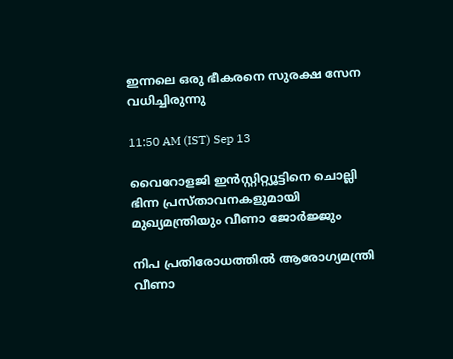ഇന്നലെ ഒരു ഭീകരനെ സുരക്ഷ സേന വധിച്ചിരുന്നു

11:50 AM (IST) Sep 13

വൈറോളജി ഇൻസ്റ്റിറ്റ്യൂട്ടിനെ ചൊല്ലി ഭിന്ന പ്രസ്താവനകളുമായി മുഖ്യമന്ത്രിയും വീണാ ജോർജ്ജും

നിപ പ്രതിരോധത്തിൽ ആരോഗ്യമന്ത്രി വീണാ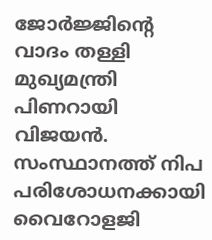ജോർജ്ജിന്റെ വാദം തള്ളി മുഖ്യമന്ത്രി പിണറായി വിജയൻ. സംസ്ഥാനത്ത് നിപ പരിശോധനക്കായി വൈറോളജി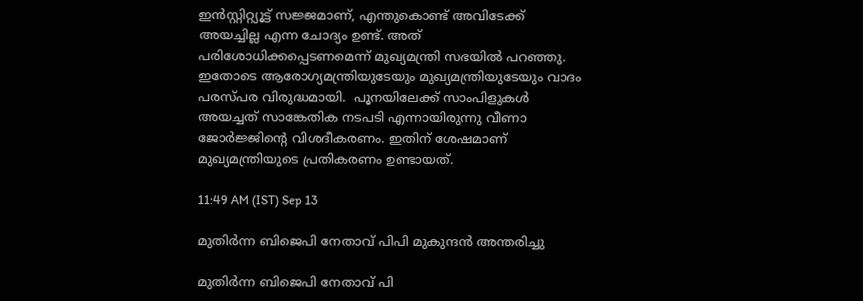ഇൻസ്റ്റിറ്റ്യൂട്ട് സജ്ജമാണ്, എന്തുകൊണ്ട് അവിടേക്ക് അയച്ചില്ല എന്ന ചോദ്യം ഉണ്ട്. അത് പരിശോധിക്കപ്പെടണമെന്ന് മുഖ്യമന്ത്രി സഭയിൽ പറഞ്ഞു. ഇതോടെ ആരോഗ്യമന്ത്രിയുടേയും മുഖ്യമന്ത്രിയുടേയും വാദം പരസ്പര വിരുദ്ധമായി.  പൂനയിലേക്ക് സാംപിളുകൾ അയച്ചത് സാങ്കേതിക നടപടി എന്നായിരുന്നു വീണാ ജോർജ്ജിന്റെ വിശദീകരണം. ഇതിന് ശേഷമാണ് മുഖ്യമന്ത്രിയുടെ പ്രതികരണം ഉണ്ടായത്.

11:49 AM (IST) Sep 13

മുതിർന്ന ബിജെപി നേതാവ് പിപി മുകുന്ദൻ അന്തരിച്ചു

മുതിർന്ന ബിജെപി നേതാവ് പി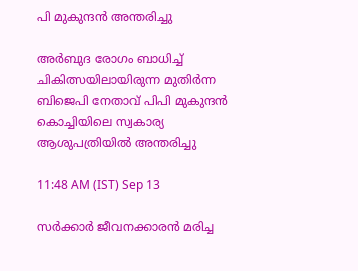പി മുകുന്ദൻ അന്തരിച്ചു

അർബുദ രോഗം ബാധിച്ച് ചികിത്സയിലായിരുന്ന മുതിർന്ന ബിജെപി നേതാവ് പിപി മുകുന്ദൻ കൊച്ചിയിലെ സ്വകാര്യ ആശുപത്രിയിൽ അന്തരിച്ചു

11:48 AM (IST) Sep 13

സർക്കാർ ജീവനക്കാരൻ മരിച്ച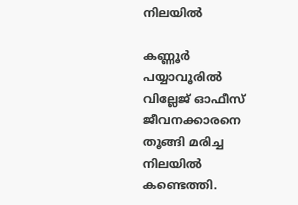നിലയിൽ

കണ്ണൂർ പയ്യാവൂരിൽ വില്ലേജ് ഓഫീസ് ജീവനക്കാരനെ തൂങ്ങി മരിച്ച നിലയിൽ കണ്ടെത്തി.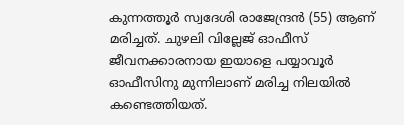കുന്നത്തൂർ സ്വദേശി രാജേന്ദ്രൻ (55) ആണ് മരിച്ചത്. ചുഴലി വില്ലേജ് ഓഫീസ് ജീവനക്കാരനായ ഇയാളെ പയ്യാവൂർ ഓഫീസിനു മുന്നിലാണ് മരിച്ച നിലയിൽ കണ്ടെത്തിയത്.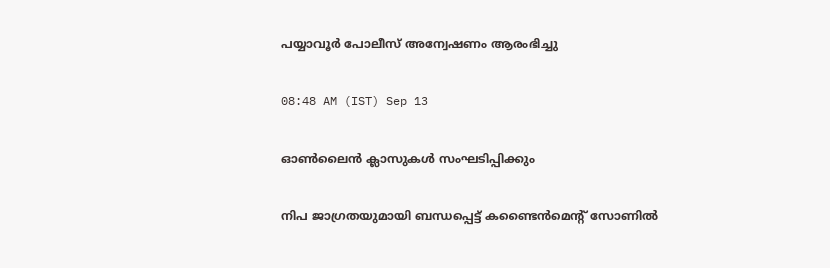പയ്യാവൂർ പോലീസ് അന്വേഷണം ആരംഭിച്ചു

08:48 AM (IST) Sep 13

ഓൺലൈൻ ക്ലാസുകൾ സംഘടിപ്പിക്കും

നിപ ജാഗ്രതയുമായി ബന്ധപ്പെട്ട് കണ്ടൈൻമെന്റ് സോണിൽ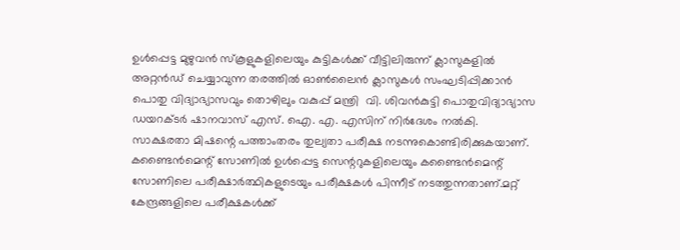ഉൾപ്പെട്ട മുഴുവൻ സ്കൂളുകളിലെയും കുട്ടികൾക്ക് വീട്ടിലിരുന്ന് ക്ലാസുകളിൽ അറ്റൻഡ് ചെയ്യാവുന്ന തരത്തിൽ ഓൺലൈൻ ക്ലാസുകൾ സംഘടിപ്പിക്കാൻ പൊതു വിദ്യാഭ്യാസവും തൊഴിലും വകുപ്പ് മന്ത്രി  വി. ശിവൻകുട്ടി പൊതുവിദ്യാഭ്യാസ ഡയറക്ടർ ഷാനവാസ് എസ്. ഐ. എ. എസിന് നിർദേശം നൽകി. സാക്ഷരതാ മിഷന്റെ പത്താംതരം തുല്യതാ പരീക്ഷ നടന്നുകൊണ്ടിരിക്കുകയാണ്. കണ്ടൈൻമെന്റ് സോണിൽ ഉൾപ്പെട്ട സെന്ററുകളിലെയും കണ്ടൈൻമെന്റ് സോണിലെ പരീക്ഷാർത്ഥികളുടെയും പരീക്ഷകൾ പിന്നീട് നടത്തുന്നതാണ്.മറ്റ് കേന്ദ്രങ്ങളിലെ പരീക്ഷകൾക്ക്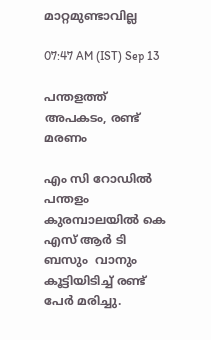മാറ്റമുണ്ടാവില്ല

07:47 AM (IST) Sep 13

പന്തളത്ത് അപകടം, രണ്ട് മരണം

എം സി റോഡിൽ പന്തളം കുരമ്പാലയിൽ കെ എസ് ആർ ടി ബസും  വാനും കൂട്ടിയിടിച്ച് രണ്ട് പേർ മരിച്ചു.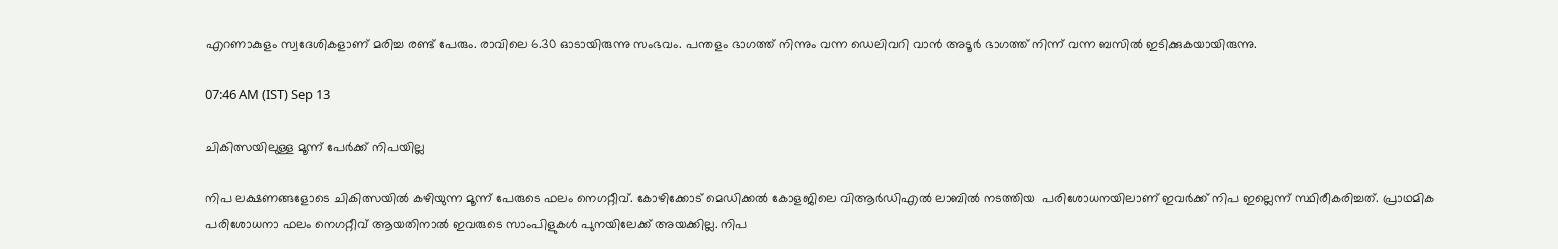എറണാകുളം സ്വദേശികളാണ് മരിച്ച രണ്ട് പേരും. രാവിലെ 6.30 ഓടായിരുന്നു സംഭവം. പന്തളം ഭാഗത്ത് നിന്നും വന്ന ഡെലിവറി വാൻ അടൂർ ഭാഗത്ത് നിന്ന് വന്ന ബസിൽ ഇടിക്കുകയായിരുന്നു.

07:46 AM (IST) Sep 13

ചികിത്സയിലുള്ള മൂന്ന് പേർക്ക് നിപയില്ല

നിപ ലക്ഷണങ്ങളോടെ ചികിത്സയിൽ കഴിയുന്ന മൂന്ന് പേരുടെ ഫലം നെഗറ്റീവ്. കോഴിക്കോട് മെഡിക്കൽ കോളജിലെ വിആർഡിഎൽ ലാബിൽ നടത്തിയ  പരിശോധനയിലാണ് ഇവർക്ക് നിപ ഇല്ലെന്ന് സ്ഥിരീകരിച്ചത്. പ്രാഥമിക പരിശോധനാ ഫലം നെഗറ്റീവ് ആയതിനാൽ ഇവരുടെ സാംപിളുകൾ പുനയിലേക്ക് അയക്കില്ല. നിപ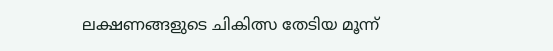ലക്ഷണങ്ങളുടെ ചികിത്സ തേടിയ മൂന്ന്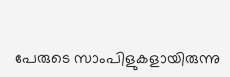പേരുടെ സാംപിളുകളായിരുന്നു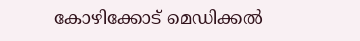കോഴിക്കോട് മെഡിക്കൽ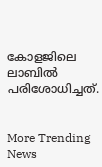കോളജിലെ ലാബിൽ പരിശോധിച്ചത്.


More Trending News